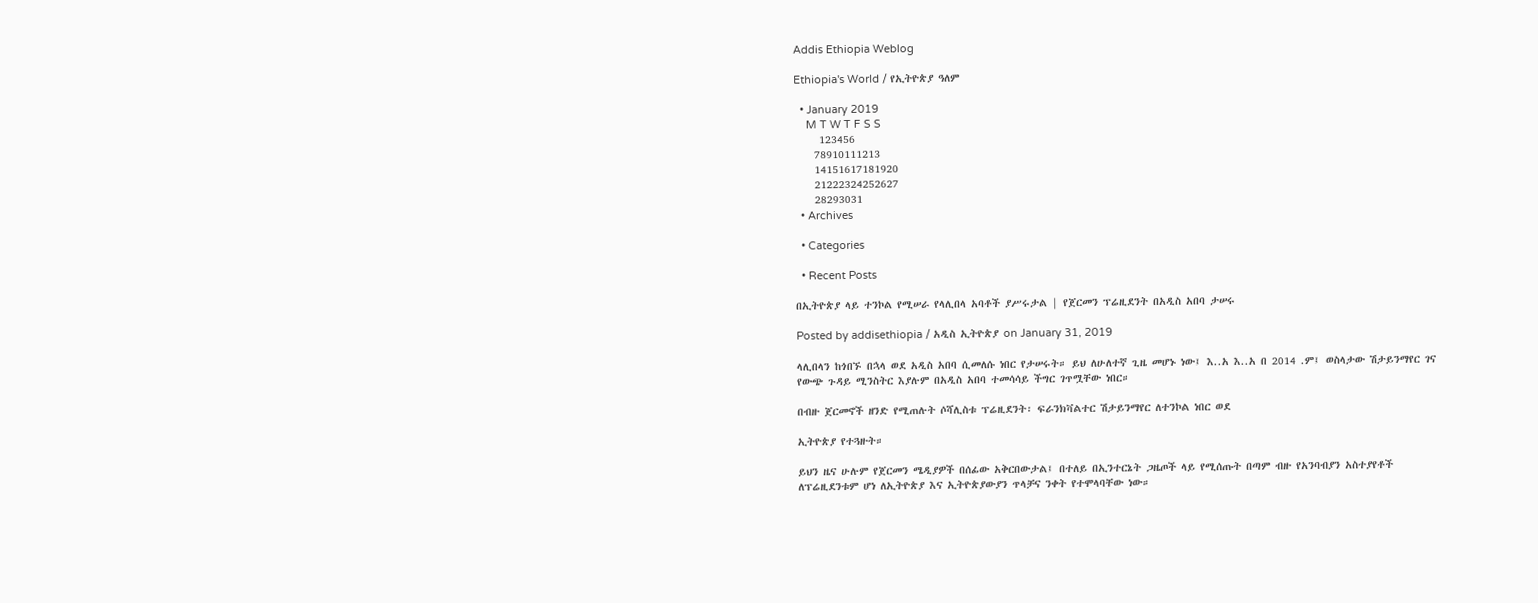Addis Ethiopia Weblog

Ethiopia's World / የኢትዮጵያ ዓለም

  • January 2019
    M T W T F S S
     123456
    78910111213
    14151617181920
    21222324252627
    28293031
  • Archives

  • Categories

  • Recent Posts

በኢትዮጵያ ላይ ተንኮል የሚሠራ የላሊበላ አባቶች ያሥሩታል | የጀርመን ፕሬዚደንት በአዲስ አበባ ታሠሩ

Posted by addisethiopia / አዲስ ኢትዮጵያ on January 31, 2019

ላሊበላን ከጎበኙ በኋላ ወደ አዲስ አበባ ሲመለሱ ነበር የታሠሩት። ይህ ለሁለተኛ ጊዜ መሆኑ ነው፤ እ..አ እ..አ በ 2014 .ም፤ ወስላታው ሽታይንማየር ገና የውጭ ጉዳይ ሚንስትር እያሉም በአዲስ አበባ ተመሳሳይ ችግር ገጥሟቸው ነበር።

በብዙ ጀርመኖች ዘንድ የሚጠሉት ሶሻሊስቱ ፕሬዚደንት፡ ፍራንክቫልተር ሽታይንማየር ለተንኮል ነበር ወደ

ኢትዮጵያ የተጓዙት።

ይህን ዜና ሁሉም የጀርመን ሜዲያዎች በሰፊው አቅርበውታል፤ በተለይ በኢንተርኔት ጋዜጦች ላይ የሚሰጡት በጣም ብዙ የአንባብያን አስተያየቶች ለፕሬዚደንቱም ሆነ ለኢትዮጵያ እና ኢትዮጵያውያን ጥላቻና ንቀት የተሞላባቸው ነው።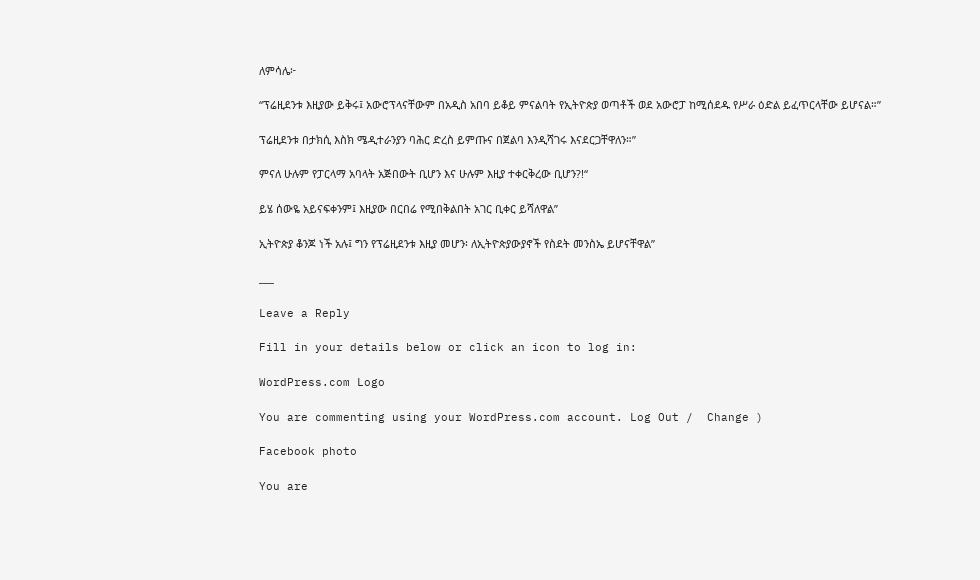ለምሳሌ፦

“ፕሬዚደንቱ እዚያው ይቅሩ፤ አውሮፕላናቸውም በአዲስ አበባ ይቆይ ምናልባት የኢትዮጵያ ወጣቶች ወደ አውሮፓ ከሚሰደዱ የሥራ ዕድል ይፈጥርላቸው ይሆናል።”

ፕሬዚደንቱ በታክሲ እስክ ሜዲተራንያን ባሕር ድረስ ይምጡና በጀልባ እንዲሻገሩ እናደርጋቸዋለን።”

ምናለ ሁሉም የፓርላማ አባላት አጅበውት ቢሆን እና ሁሉም እዚያ ተቀርቅረው ቢሆን?!“

ይሄ ሰውዬ አይናፍቀንም፤ እዚያው በርበሬ የሚበቅልበት አገር ቢቀር ይሻለዋል”

ኢትዮጵያ ቆንጆ ነች አሉ፤ ግን የፕሬዚደንቱ እዚያ መሆን፡ ለኢትዮጵያውያኖች የስደት መንስኤ ይሆናቸዋል”

___

Leave a Reply

Fill in your details below or click an icon to log in:

WordPress.com Logo

You are commenting using your WordPress.com account. Log Out /  Change )

Facebook photo

You are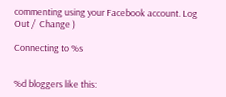commenting using your Facebook account. Log Out /  Change )

Connecting to %s


%d bloggers like this: